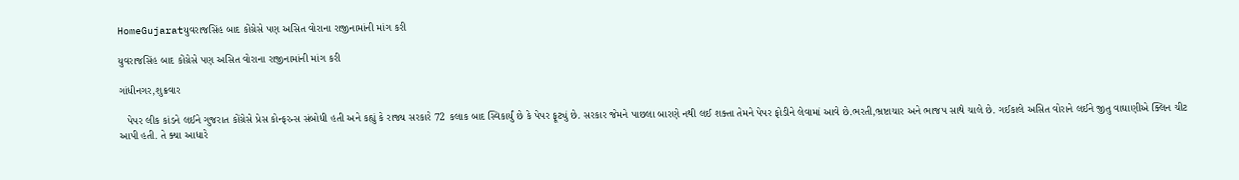HomeGujaratયુવરાજસિંહ બાદ કોંગ્રેસે પણ અસિત વોરાના રાજીનામાંની માંગ કરી

યુવરાજસિંહ બાદ કોંગ્રેસે પણ અસિત વોરાના રાજીનામાંની માંગ કરી

ગાંધીનગર,શુક્રવાર

   પેપર લીક કાંડને લઈને ગુજરાત કોંગ્રેસે પ્રેસ કોન્ફરન્સ સંબોધી હતી અને કહ્યું કે રાજ્ય સરકારે 72 કલાક બાદ સ્વિકાર્યું છે કે પેપર ફૂટ્યું છે. સરકાર જેમને પાછલા બારણે નથી લઈ શક્તા તેમને પેપર ફોડીને લેવામાં આવે છે.ભરતી,ભ્રષ્ટાચાર અને ભાજપ સાથે ચાલે છે. ગઈકાલે અસિત વોરાને લઈને જીતુ વાઘાણીએ ક્લિન ચીટ આપી હતી. તે ક્યા આધારે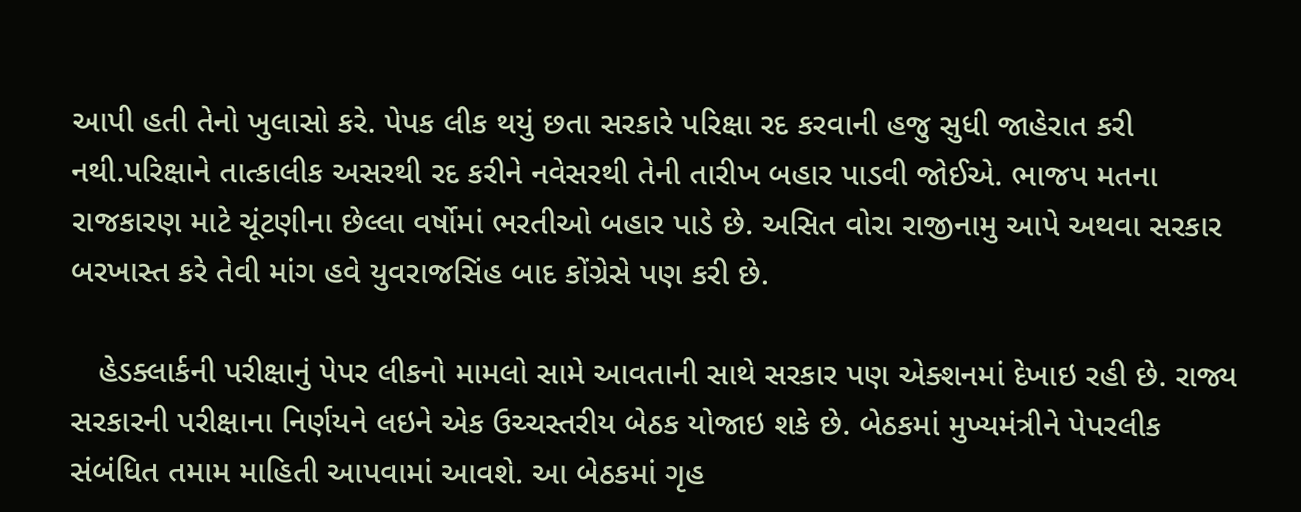આપી હતી તેનો ખુલાસો કરે. પેપક લીક થયું છતા સરકારે પરિક્ષા રદ કરવાની હજુ સુધી જાહેરાત કરી નથી.પરિક્ષાને તાત્કાલીક અસરથી રદ કરીને નવેસરથી તેની તારીખ બહાર પાડવી જોઈએ. ભાજપ મતના રાજકારણ માટે ચૂંટણીના છેલ્લા વર્ષોમાં ભરતીઓ બહાર પાડે છે. અસિત વોરા રાજીનામુ આપે અથવા સરકાર બરખાસ્ત કરે તેવી માંગ હવે યુવરાજસિંહ બાદ કોંગ્રેસે પણ કરી છે.

   હેડક્લાર્કની પરીક્ષાનું પેપર લીકનો મામલો સામે આવતાની સાથે સરકાર પણ એક્શનમાં દેખાઇ રહી છે. રાજ્ય સરકારની પરીક્ષાના નિર્ણયને લઇને એક ઉચ્ચસ્તરીય બેઠક યોજાઇ શકે છે. બેઠકમાં મુખ્યમંત્રીને પેપરલીક સંબંધિત તમામ માહિતી આપવામાં આવશે. આ બેઠકમાં ગૃહ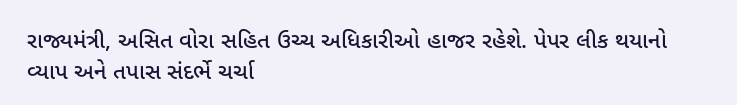રાજ્યમંત્રી, અસિત વોરા સહિત ઉચ્ચ અધિકારીઓ હાજર રહેશે. પેપર લીક થયાનો વ્યાપ અને તપાસ સંદર્ભે ચર્ચા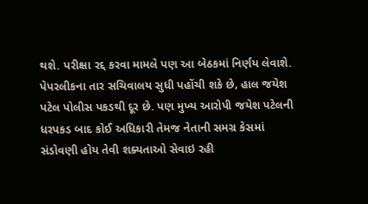થશે. પરીક્ષા રદ્દ કરવા મામલે પણ આ બેઠકમાં નિર્ણય લેવાશે. પેપરલીકના તાર સચિવાલય સુધી પહોંચી શકે છે, હાલ જયેશ પટેલ પોલીસ પકડથી દૂર છે. પણ મુખ્ય આરોપી જયેશ પટેલની ધરપકડ બાદ કોઈ અધિકારી તેમજ નેતાની સમગ્ર કેસમાં સંડોવણી હોય તેવી શક્યતાઓ સેવાઇ રહી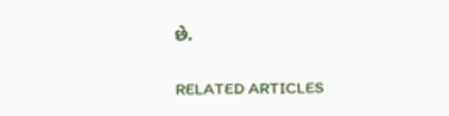છે.

RELATED ARTICLES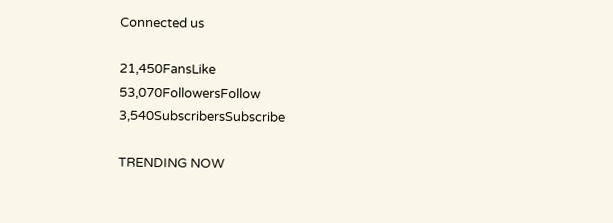Connected us

21,450FansLike
53,070FollowersFollow
3,540SubscribersSubscribe

TRENDING NOW